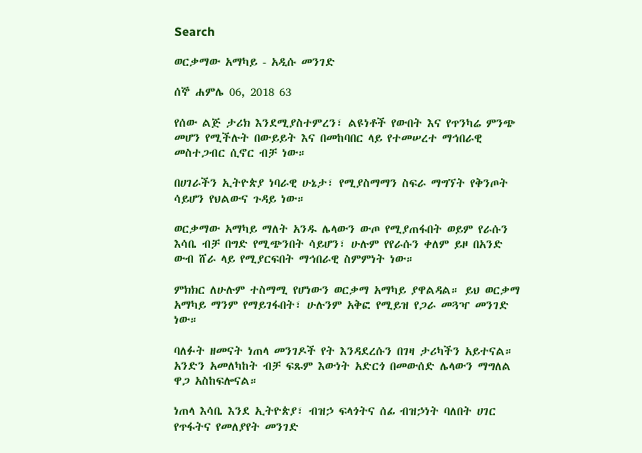Search

ወርቃማው አማካይ - አዲሱ መንገድ

ሰኞ ሐምሌ 06, 2018 63

የሰው ልጅ ታሪክ እንደሚያስተምረን፣ ልዩነቶች የውበት እና የጥንካሬ ምንጭ መሆን የሚችሉት በውይይት እና በመከባበር ላይ የተመሠረተ ማኅበራዊ መስተጋብር ሲኖር ብቻ ነው።

በሀገራችን ኢትዮጵያ ነባራዊ ሁኔታ፣ የሚያስማማን ስፍራ ማግኘት የቅንጦት ሳይሆን የህልውና ጉዳይ ነው።

ወርቃማው አማካይ ማለት አንዱ ሌላውን ውጦ የሚያጠፋበት ወይም የራሱን እሳቤ ብቻ በግድ የሚጭንበት ሳይሆን፣ ሁሉም የየራሱን ቀለም ይዞ በአንድ ውብ ሸራ ላይ የሚያርፍበት ማኅበራዊ ስምምነት ነው።

ምክክር ለሁሉም ተስማሚ የሆነውን ወርቃማ አማካይ ያዋልዳል። ይህ ወርቃማ አማካይ ማንም የማይገፋበት፣ ሁሉንም አቅፎ የሚይዝ የጋራ መጓዣ መንገድ ነው።

ባለፉት ዘመናት ነጠላ መንገዶች የት እንዳደረሱን በገዛ ታሪካችን አይተናል። አንድን አመለካከት ብቻ ፍጹም እውነት አድርጎ በመውሰድ ሌላውን ማግለል ዋጋ አስከፍሎናል።

ነጠላ እሳቤ እንደ ኢትዮጵያ፣ ብዝኃ ፍላጎትና ሰፊ ብዝኃነት ባለበት ሀገር የጥፋትና የመለያየት መንገድ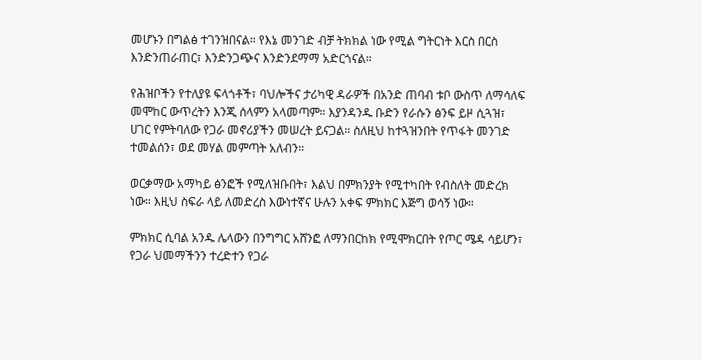መሆኑን በግልፅ ተገንዝበናል። የእኔ መንገድ ብቻ ትክክል ነው የሚል ግትርነት እርስ በርስ እንድንጠራጠር፣ እንድንጋጭና እንድንደማማ አድርጎናል።

የሕዝቦችን የተለያዩ ፍላጎቶች፣ ባህሎችና ታሪካዊ ዳራዎች በአንድ ጠባብ ቱቦ ውስጥ ለማሳለፍ መሞከር ውጥረትን እንጂ ሰላምን አላመጣም። እያንዳንዱ ቡድን የራሱን ፅንፍ ይዞ ሲጓዝ፣ ሀገር የምትባለው የጋራ መኖሪያችን መሠረት ይናጋል። ስለዚህ ከተጓዝንበት የጥፋት መንገድ ተመልሰን፣ ወደ መሃል መምጣት አለብን።

ወርቃማው አማካይ ፅንፎች የሚለዝቡበት፣ እልህ በምክንያት የሚተካበት የብስለት መድረክ ነው። እዚህ ስፍራ ላይ ለመድረስ እውነተኛና ሁሉን አቀፍ ምክክር እጅግ ወሳኝ ነው።

ምክክር ሲባል አንዱ ሌላውን በንግግር አሸንፎ ለማንበርከክ የሚሞክርበት የጦር ሜዳ ሳይሆን፣ የጋራ ህመማችንን ተረድተን የጋራ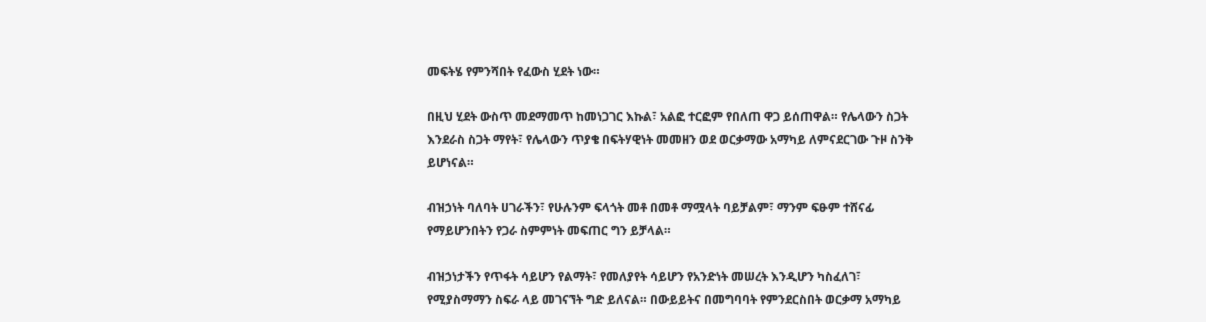መፍትሄ የምንሻበት የፈውስ ሂደት ነው።

በዚህ ሂደት ውስጥ መደማመጥ ከመነጋገር እኩል፣ አልፎ ተርፎም የበለጠ ዋጋ ይሰጠዋል። የሌላውን ስጋት እንደራስ ስጋት ማየት፣ የሌላውን ጥያቄ በፍትሃዊነት መመዘን ወደ ወርቃማው አማካይ ለምናደርገው ጉዞ ስንቅ ይሆነናል።

ብዝኃነት ባለባት ሀገራችን፣ የሁሉንም ፍላጎት መቶ በመቶ ማሟላት ባይቻልም፣ ማንም ፍፁም ተሸናፊ የማይሆንበትን የጋራ ስምምነት መፍጠር ግን ይቻላል።

ብዝኃነታችን የጥፋት ሳይሆን የልማት፣ የመለያየት ሳይሆን የአንድነት መሠረት እንዲሆን ካስፈለገ፣ የሚያስማማን ስፍራ ላይ መገናኘት ግድ ይለናል። በውይይትና በመግባባት የምንደርስበት ወርቃማ አማካይ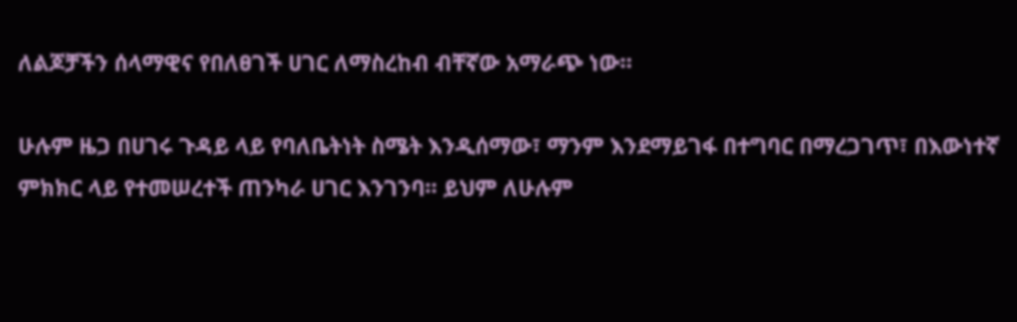ለልጆቻችን ሰላማዊና የበለፀገች ሀገር ለማስረከብ ብቸኛው አማራጭ ነው።

ሁሉም ዜጋ በሀገሩ ጉዳይ ላይ የባለቤትነት ስሜት እንዲሰማው፣ ማንም እንደማይገፋ በተግባር በማረጋገጥ፣ በእውነተኛ ምክክር ላይ የተመሠረተች ጠንካራ ሀገር እንገንባ። ይህም ለሁሉም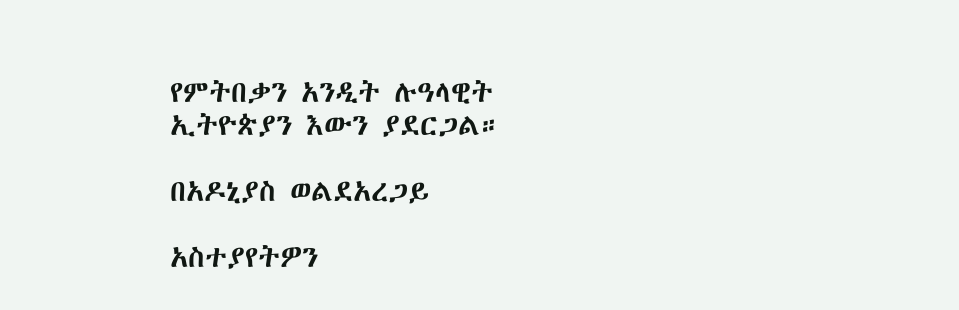የምትበቃን አንዲት ሉዓላዊት ኢትዮጵያን እውን ያደርጋል።

በአዶኒያስ ወልደአረጋይ

አስተያየትዎን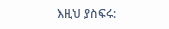እዚህ ያስፍሩ: